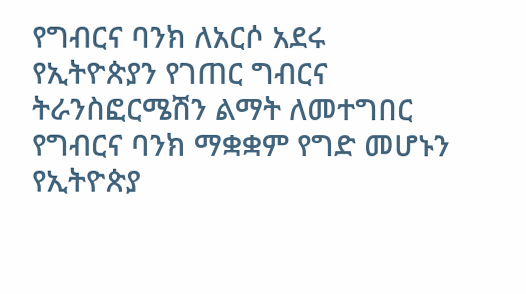የግብርና ባንክ ለአርሶ አደሩ
የኢትዮጵያን የገጠር ግብርና ትራንስፎርሜሽን ልማት ለመተግበር የግብርና ባንክ ማቋቋም የግድ መሆኑን የኢትዮጵያ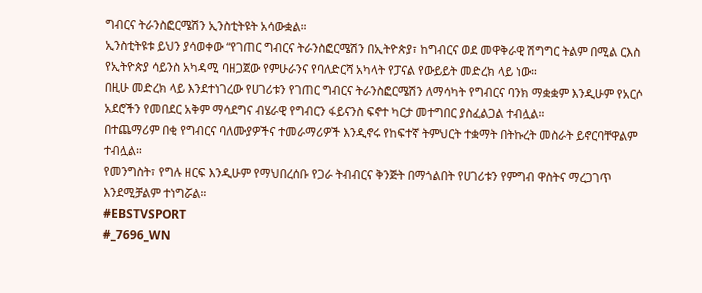ግብርና ትራንስፎርሜሽን ኢንስቲትዩት አሳውቋል።
ኢንስቲትዩቱ ይህን ያሳወቀው “የገጠር ግብርና ትራንስፎርሜሽን በኢትዮጵያ፣ ከግብርና ወደ መዋቅራዊ ሽግግር ትልም በሚል ርእስ የኢትዮጵያ ሳይንስ አካዳሚ ባዘጋጀው የምሁራንና የባለድርሻ አካላት የፓናል የውይይት መድረክ ላይ ነው።
በዚሁ መድረክ ላይ እንደተነገረው የሀገሪቱን የገጠር ግብርና ትራንስፎርሜሽን ለማሳካት የግብርና ባንክ ማቋቋም እንዲሁም የአርሶ አደሮችን የመበደር አቅም ማሳደግና ብሄራዊ የግብርን ፋይናንስ ፍኖተ ካርታ መተግበር ያስፈልጋል ተብሏል።
በተጨማሪም በቂ የግብርና ባለሙያዎችና ተመራማሪዎች እንዲኖሩ የከፍተኛ ትምህርት ተቋማት በትኩረት መስራት ይኖርባቸዋልም ተብሏል።
የመንግስት፣ የግሉ ዘርፍ እንዲሁም የማህበረሰቡ የጋራ ትብብርና ቅንጅት በማጎልበት የሀገሪቱን የምግብ ዋስትና ማረጋገጥ እንደሚቻልም ተነግሯል።
#EBSTVSPORT
#_7696_WN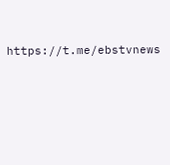https://t.me/ebstvnews